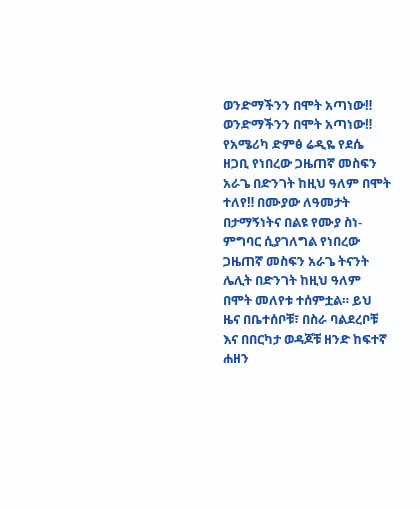ወንድማችንን በሞት አጣነው‼
ወንድማችንን በሞት አጣነው‼ የአሜሪካ ድምፅ ሬዲዬ የደሴ ዘጋቢ የነበረው ጋዜጠኛ መስፍን አራጌ በድንገት ከዚህ ዓለም በሞት ተለየ‼ በሙያው ለዓመታት በታማኝነትና በልዩ የሙያ ስነ-ምግባር ሲያገለግል የነበረው ጋዜጠኛ መስፍን አራጌ ትናንት ሌሊት በድንገት ከዚህ ዓለም በሞት መለየቱ ተሰምቷል። ይህ ዜና በቤተሰቦቹ፣ በስራ ባልደረቦቹ እና በበርካታ ወዳጆቹ ዘንድ ከፍተኛ ሐዘን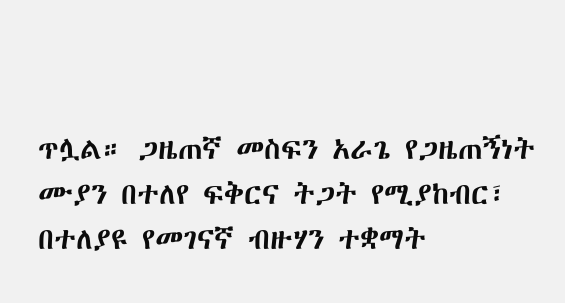ጥሏል። ጋዜጠኛ መስፍን አራጌ የጋዜጠኝነት ሙያን በተለየ ፍቅርና ትጋት የሚያከብር፣ በተለያዩ የመገናኛ ብዙሃን ተቋማት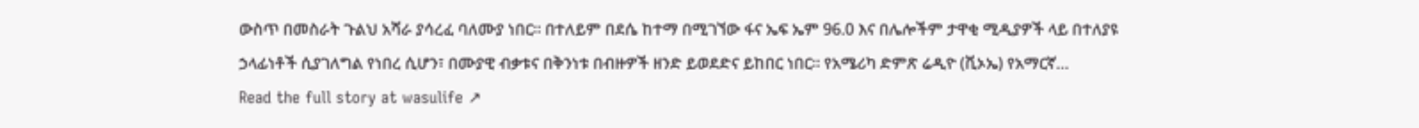ውስጥ በመስራት ጉልህ አሻራ ያሳረፈ ባለሙያ ነበር። በተለይም በደሴ ከተማ በሚገኘው ፋና ኤፍ ኤም 96.0 እና በሌሎችም ታዋቂ ሚዲያዎች ላይ በተለያዩ ኃላፊነቶች ሲያገለግል የነበረ ሲሆን፣ በሙያዊ ብቃቱና በቅንነቱ በብዙዎች ዘንድ ይወደድና ይከበር ነበር። የአሜሪካ ድምጽ ሬዲዮ (ቪኦኤ) የአማርኛ…
Read the full story at wasulife ↗